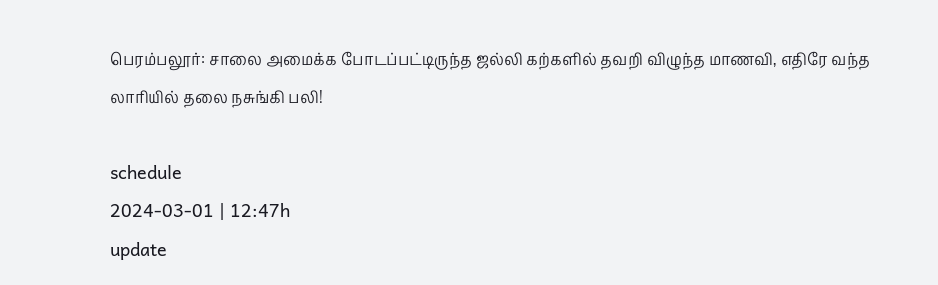பெரம்பலூர்: சாலை அமைக்க போடப்பட்டிருந்த ஜல்லி கற்களில் தவறி விழுந்த மாணவி, எதிரே வந்த லாரியில் தலை நசுங்கி பலி!

schedule
2024-03-01 | 12:47h
update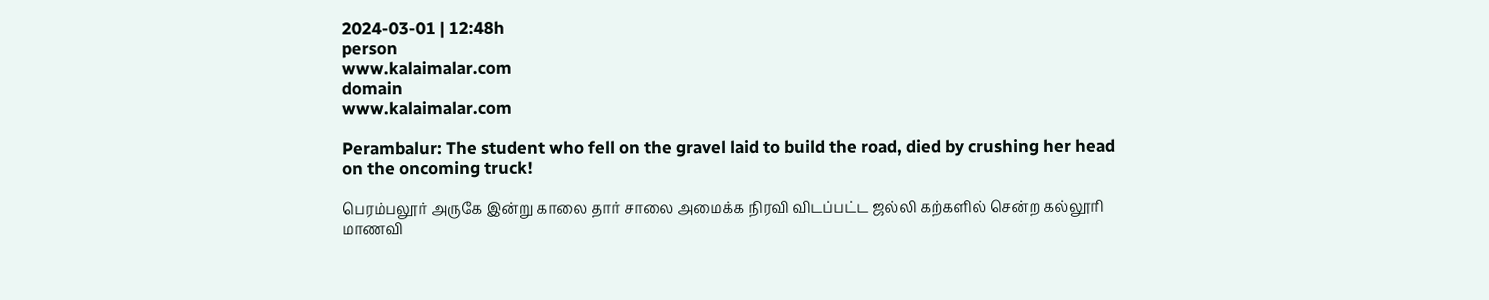2024-03-01 | 12:48h
person
www.kalaimalar.com
domain
www.kalaimalar.com

Perambalur: The student who fell on the gravel laid to build the road, died by crushing her head on the oncoming truck!

பெரம்பலூர் அருகே இன்று காலை தார் சாலை அமைக்க நிரவி விடப்பட்ட ஜல்லி கற்களில் சென்ற கல்லூரி மாணவி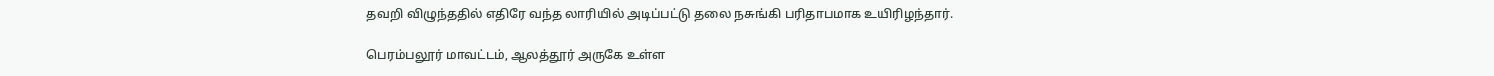தவறி விழுந்ததில் எதிரே வந்த லாரியில் அடிப்பட்டு தலை நசுங்கி பரிதாபமாக உயிரிழந்தார்.

பெரம்பலூர் மாவட்டம், ஆலத்தூர் அருகே உள்ள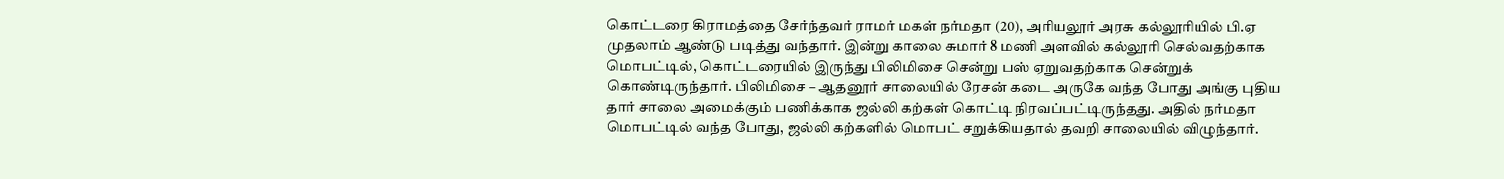கொட்டரை கிராமத்தை சேர்ந்தவர் ராமர் மகள் நர்மதா (20), அரியலூர் அரசு கல்லூரியில் பி.ஏ முதலாம் ஆண்டு படித்து வந்தார். இன்று காலை சுமார் 8 மணி அளவில் கல்லூரி செல்வதற்காக மொபட்டில், கொட்டரையில் இருந்து பிலிமிசை சென்று பஸ் ஏறுவதற்காக சென்றுக் கொண்டிருந்தார். பிலிமிசை – ஆதனூர் சாலையில் ரேசன் கடை அருகே வந்த போது அங்கு புதிய தார் சாலை அமைக்கும் பணிக்காக ஜல்லி கற்கள் கொட்டி நிரவப்பட்டிருந்தது. அதில் நர்மதா மொபட்டில் வந்த போது, ஜல்லி கற்களில் மொபட் சறுக்கியதால் தவறி சாலையில் விழுந்தார்.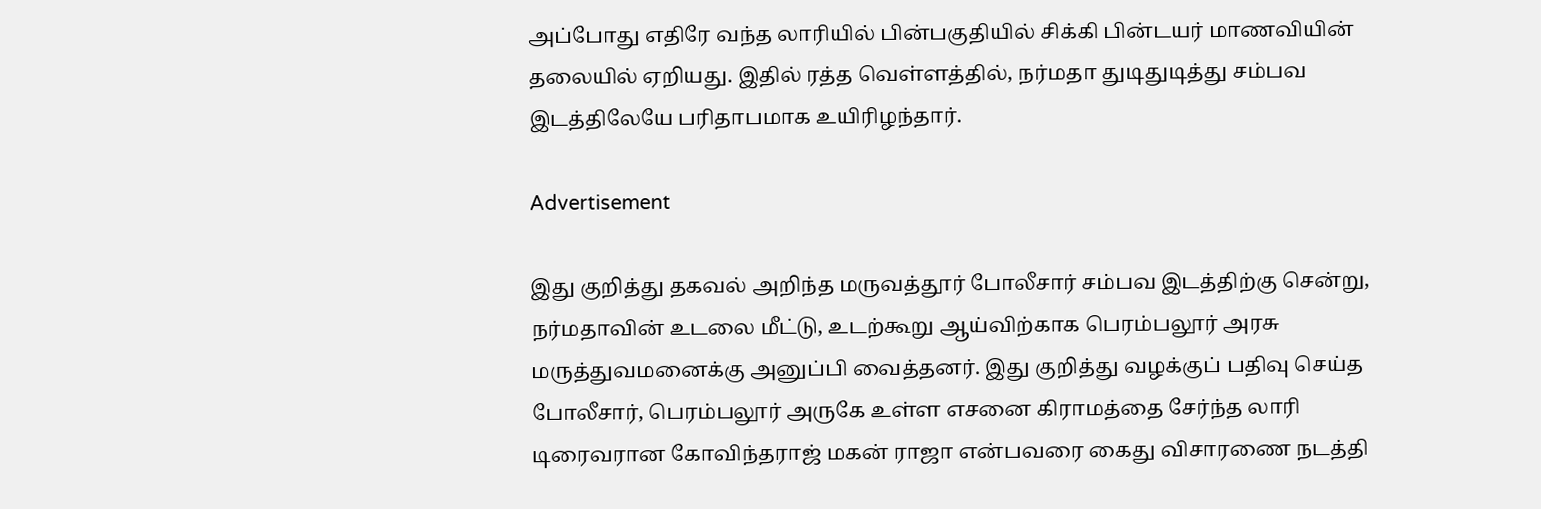அப்போது எதிரே வந்த லாரியில் பின்பகுதியில் சிக்கி பின்டயர் மாணவியின் தலையில் ஏறியது. இதில் ரத்த வெள்ளத்தில், நர்மதா துடிதுடித்து சம்பவ இடத்திலேயே பரிதாபமாக உயிரிழந்தார்.

Advertisement

இது குறித்து தகவல் அறிந்த மருவத்தூர் போலீசார் சம்பவ இடத்திற்கு சென்று, நர்மதாவின் உடலை மீட்டு, உடற்கூறு ஆய்விற்காக பெரம்பலூர் அரசு மருத்துவமனைக்கு அனுப்பி வைத்தனர். இது குறித்து வழக்குப் பதிவு செய்த போலீசார், பெரம்பலூர் அருகே உள்ள எசனை கிராமத்தை சேர்ந்த லாரி டிரைவரான கோவிந்தராஜ் மகன் ராஜா என்பவரை கைது விசாரணை நடத்தி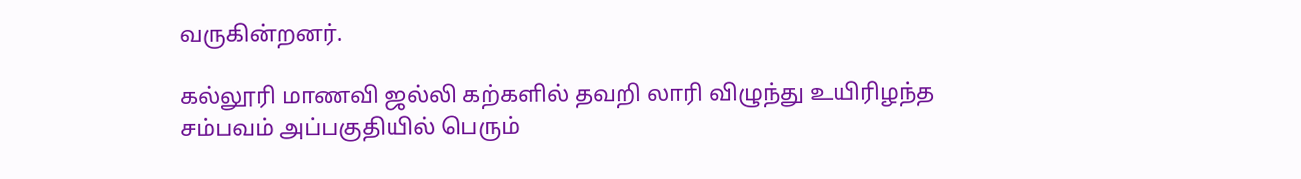வருகின்றனர்.

கல்லூரி மாணவி ஜல்லி கற்களில் தவறி லாரி விழுந்து உயிரிழந்த சம்பவம் அப்பகுதியில் பெரும்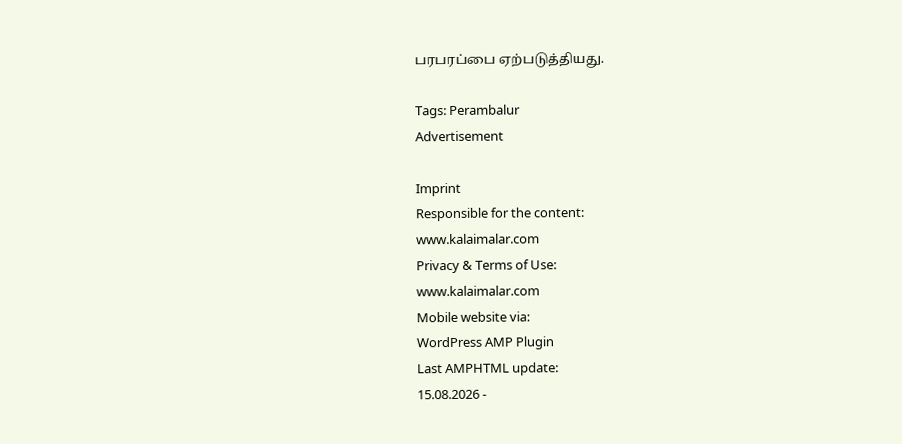பரபரப்பை ஏற்படுத்தியது.

Tags: Perambalur
Advertisement

Imprint
Responsible for the content:
www.kalaimalar.com
Privacy & Terms of Use:
www.kalaimalar.com
Mobile website via:
WordPress AMP Plugin
Last AMPHTML update:
15.08.2026 -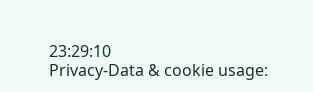23:29:10
Privacy-Data & cookie usage: